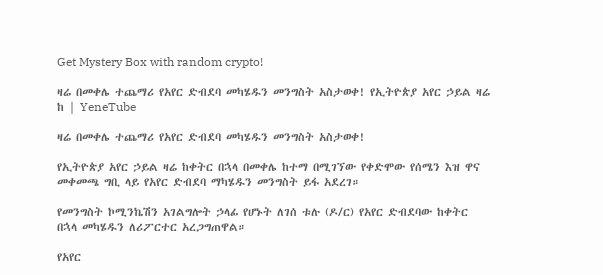Get Mystery Box with random crypto!

ዛሬ በመቀሌ ተጨማሪ የአየር ድብደባ መካሄዱን መንግስት አስታወቀ! የኢትዮጵያ አየር ኃይል ዛሬ ከ | YeneTube

ዛሬ በመቀሌ ተጨማሪ የአየር ድብደባ መካሄዱን መንግስት አስታወቀ!

የኢትዮጵያ አየር ኃይል ዛሬ ከቀትር በኋላ በመቀሌ ከተማ በሚገኘው የቀድሞው የሰሜን እዝ ዋና መቀመጫ ግቢ ላይ የአየር ድብደባ ማካሄዱን መንግስት ይፋ አደረገ።

የመንግስት ኮሚንኬሽን አገልግሎት ኃላፊ የሆኑት ለገሰ ቱሉ (ዶ/ር) የአየር ድብደባው ከቀትር በኋላ መካሄዱን ለሪፖርተር አረጋግጠዋል።

የአየር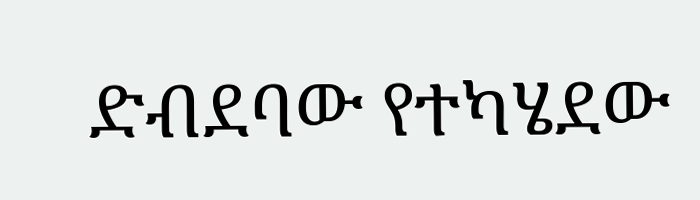ድብደባው የተካሄደው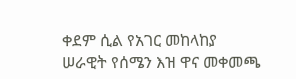ቀደም ሲል የአገር መከላከያ ሠራዊት የሰሜን እዝ ዋና መቀመጫ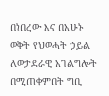በነበረው እና በአሁኑ ወቅት የህወሓት ኃይል ለወታደራዊ አገልግሎት በሚጠቀምበት ግቢ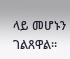ላይ መሆኑን ገልጸዋል።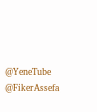@YeneTube @FikerAssefa